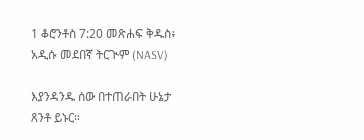1 ቆሮንቶስ 7:20 መጽሐፍ ቅዱስ፥ አዲሱ መደበኛ ትርጒም (NASV)

እያንዳንዱ ሰው በተጠራበት ሁኔታ ጸንቶ ይኑር።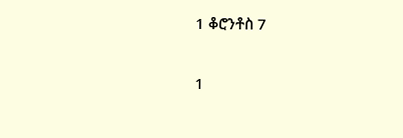1 ቆሮንቶስ 7

1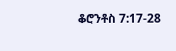ቆሮንቶስ 7:17-28